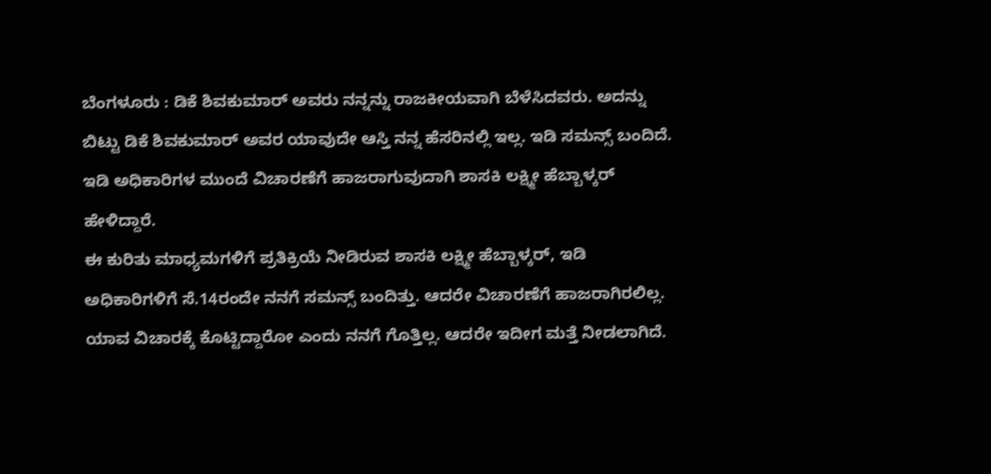ಬೆಂಗಳೂರು : ಡಿಕೆ ಶಿವಕುಮಾರ್ ಅವರು ನನ್ನನ್ನು ರಾಜಕೀಯವಾಗಿ ಬೆಳೆಸಿದವರು. ಅದನ್ನು ಬಿಟ್ಟು ಡಿಕೆ ಶಿವಕುಮಾರ್ ಅವರ ಯಾವುದೇ ಆಸ್ತಿ ನನ್ನ ಹೆಸರಿನಲ್ಲಿ ಇಲ್ಲ. ಇಡಿ ಸಮನ್ಸ್ ಬಂದಿದೆ. ಇಡಿ ಅಧಿಕಾರಿಗಳ ಮುಂದೆ ವಿಚಾರಣೆಗೆ ಹಾಜರಾಗುವುದಾಗಿ ಶಾಸಕಿ ಲಕ್ಷ್ಮೀ ಹೆಬ್ಬಾಳ್ಕರ್ ಹೇಳಿದ್ದಾರೆ.
ಈ ಕುರಿತು ಮಾಧ್ಯಮಗಳಿಗೆ ಪ್ರತಿಕ್ರಿಯೆ ನೀಡಿರುವ ಶಾಸಕಿ ಲಕ್ಷ್ಮೀ ಹೆಬ್ಬಾಳ್ಕರ್, ಇಡಿ ಅಧಿಕಾರಿಗಳಿಗೆ ಸೆ.14ರಂದೇ ನನಗೆ ಸಮನ್ಸ್ ಬಂದಿತ್ತು. ಆದರೇ ವಿಚಾರಣೆಗೆ ಹಾಜರಾಗಿರಲಿಲ್ಲ. ಯಾವ ವಿಚಾರಕ್ಕೆ ಕೊಟ್ಟಿದ್ದಾರೋ ಎಂದು ನನಗೆ ಗೊತ್ತಿಲ್ಲ. ಆದರೇ ಇದೀಗ ಮತ್ತೆ ನೀಡಲಾಗಿದೆ.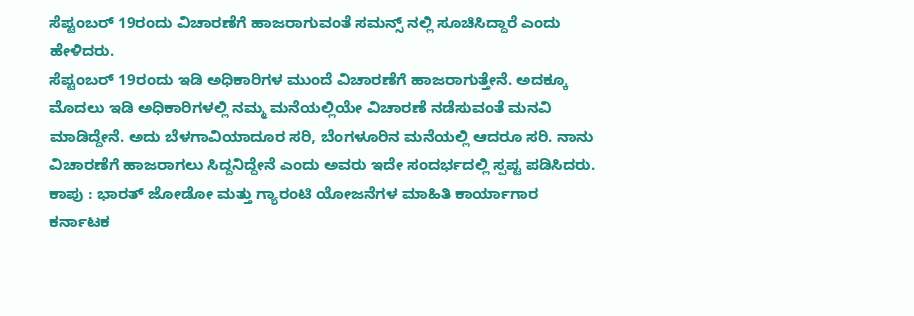ಸೆಪ್ಟಂಬರ್ 19ರಂದು ವಿಚಾರಣೆಗೆ ಹಾಜರಾಗುವಂತೆ ಸಮನ್ಸ್ ನಲ್ಲಿ ಸೂಚಿಸಿದ್ದಾರೆ ಎಂದು ಹೇಳಿದರು.
ಸೆಪ್ಟಂಬರ್ 19ರಂದು ಇಡಿ ಅಧಿಕಾರಿಗಳ ಮುಂದೆ ವಿಚಾರಣೆಗೆ ಹಾಜರಾಗುತ್ತೇನೆ. ಅದಕ್ಕೂ ಮೊದಲು ಇಡಿ ಅಧಿಕಾರಿಗಳಲ್ಲಿ ನಮ್ಮ ಮನೆಯಲ್ಲಿಯೇ ವಿಚಾರಣೆ ನಡೆಸುವಂತೆ ಮನವಿ ಮಾಡಿದ್ದೇನೆ. ಅದು ಬೆಳಗಾವಿಯಾದೂರ ಸರಿ, ಬೆಂಗಳೂರಿನ ಮನೆಯಲ್ಲಿ ಆದರೂ ಸರಿ. ನಾನು ವಿಚಾರಣೆಗೆ ಹಾಜರಾಗಲು ಸಿದ್ದನಿದ್ದೇನೆ ಎಂದು ಅವರು ಇದೇ ಸಂದರ್ಭದಲ್ಲಿ ಸ್ಪಪ್ಟ ಪಡಿಸಿದರು.
ಕಾಪು : ಭಾರತ್ ಜೋಡೋ ಮತ್ತು ಗ್ಯಾರಂಟಿ ಯೋಜನೆಗಳ ಮಾಹಿತಿ ಕಾರ್ಯಾಗಾರ ಕರ್ನಾಟಕ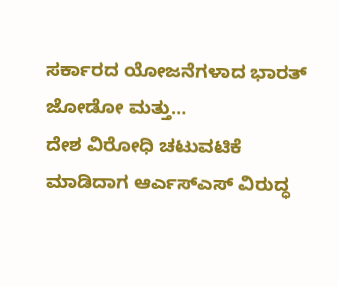ಸರ್ಕಾರದ ಯೋಜನೆಗಳಾದ ಭಾರತ್ ಜೋಡೋ ಮತ್ತು…
ದೇಶ ವಿರೋಧಿ ಚಟುವಟಿಕೆ ಮಾಡಿದಾಗ ಆರ್ಎಸ್ಎಸ್ ವಿರುದ್ಧ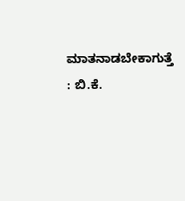ಮಾತನಾಡಬೇಕಾಗುತ್ತೆ : ಬಿ.ಕೆ.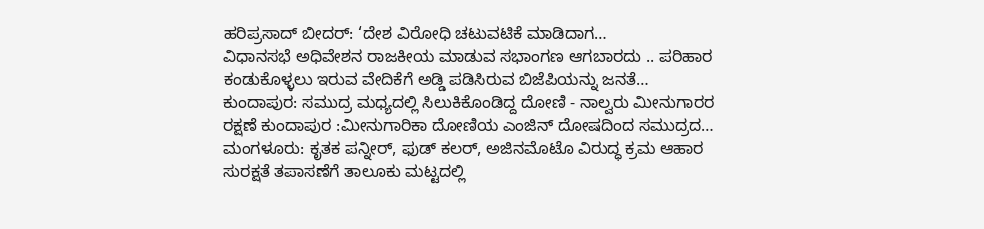ಹರಿಪ್ರಸಾದ್ ಬೀದರ್: ‘ದೇಶ ವಿರೋಧಿ ಚಟುವಟಿಕೆ ಮಾಡಿದಾಗ…
ವಿಧಾನಸಭೆ ಅಧಿವೇಶನ ರಾಜಕೀಯ ಮಾಡುವ ಸಭಾಂಗಣ ಆಗಬಾರದು .. ಪರಿಹಾರ ಕಂಡುಕೊಳ್ಳಲು ಇರುವ ವೇದಿಕೆಗೆ ಅಡ್ಡಿ ಪಡಿಸಿರುವ ಬಿಜೆಪಿಯನ್ನು ಜನತೆ…
ಕುಂದಾಪುರ: ಸಮುದ್ರ ಮಧ್ಯದಲ್ಲಿ ಸಿಲುಕಿಕೊಂಡಿದ್ದ ದೋಣಿ - ನಾಲ್ವರು ಮೀನುಗಾರರ ರಕ್ಷಣೆ ಕುಂದಾಪುರ :ಮೀನುಗಾರಿಕಾ ದೋಣಿಯ ಎಂಜಿನ್ ದೋಷದಿಂದ ಸಮುದ್ರದ…
ಮಂಗಳೂರು: ಕೃತಕ ಪನ್ನೀರ್, ಫುಡ್ ಕಲರ್, ಅಜಿನಮೊಟೊ ವಿರುದ್ಧ ಕ್ರಮ ಆಹಾರ ಸುರಕ್ಷತೆ ತಪಾಸಣೆಗೆ ತಾಲೂಕು ಮಟ್ಟದಲ್ಲಿ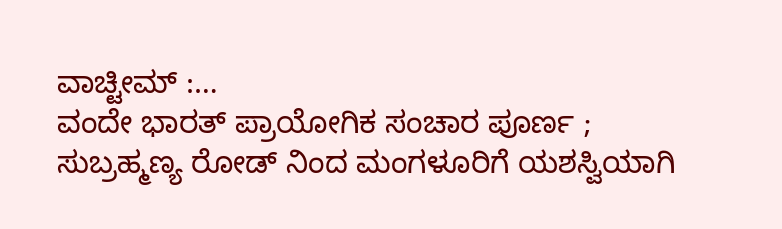ವಾಚ್ಟೀಮ್ :…
ವಂದೇ ಭಾರತ್ ಪ್ರಾಯೋಗಿಕ ಸಂಚಾರ ಪೂರ್ಣ ; ಸುಬ್ರಹ್ಮಣ್ಯ ರೋಡ್ ನಿಂದ ಮಂಗಳೂರಿಗೆ ಯಶಸ್ವಿಯಾಗಿ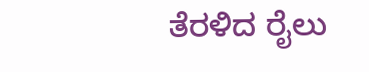ತೆರಳಿದ ರೈಲು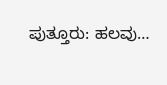ಪುತ್ತೂರು: ಹಲವು…